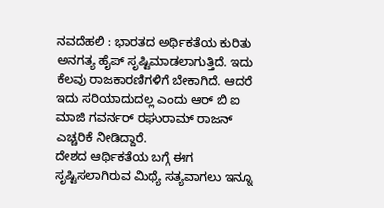ನವದೆಹಲಿ : ಭಾರತದ ಅರ್ಥಿಕತೆಯ ಕುರಿತು ಅನಗತ್ಯ ಹೈಪ್ ಸೃಷ್ಟಿಮಾಡಲಾಗುತ್ತಿದೆ. ಇದು ಕೆಲವು ರಾಜಕಾರಣಿಗಳಿಗೆ ಬೇಕಾಗಿದೆ. ಆದರೆ ಇದು ಸರಿಯಾದುದಲ್ಲ ಎಂದು ಆರ್ ಬಿ ಐ ಮಾಜಿ ಗವರ್ನರ್ ರಘುರಾಮ್ ರಾಜನ್ ಎಚ್ಚರಿಕೆ ನೀಡಿದ್ದಾರೆ.
ದೇಶದ ಆರ್ಥಿಕತೆಯ ಬಗ್ಗೆ ಈಗ ಸೃಷ್ಟಿಸಲಾಗಿರುವ ಮಿಥ್ಯೆ ಸತ್ಯವಾಗಲು ಇನ್ನೂ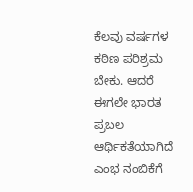ಕೆಲವು ವರ್ಷಗಳ ಕಠಿಣ ಪರಿಶ್ರಮ ಬೇಕು. ಆದರೆ ಈಗಲೇ ಭಾರತ ಪ್ರಬಲ ಆರ್ಥಿಕತೆಯಾಗಿದೆ ಎಂಭ ನಂಬಿಕೆಗೆ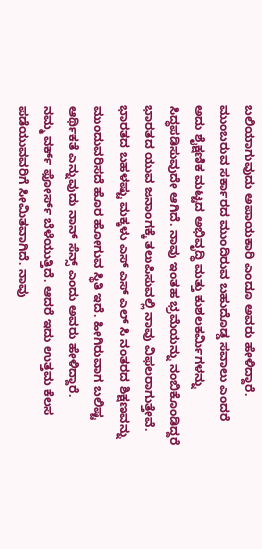ಬಲಿಯಾಗುವುದು ಅಪಾಯಕಾರಿ ಎಂದೂ ಅವರು ಹೇಳಿದ್ದಾರೆ.
ಮುಂಬರುವ ಸರ್ಕಾರದ ಮುಂದಿರುವ ಬಹುದೊಡ್ಡ ಸವಾಲು ಎಂದರೆ ಅದು ಶೈಕ್ಷಣಿಕ ಮಟ್ಟದ ಅಭಿವೃದ್ಧಿ ಮತ್ತು ಕುಶಲಕರ್ಮಿಗಳನ್ನು ಸಿದ್ಧಪಡಿಸುವುದೇ ಆಗಿದೆ. ನಾವು ಇಂತಹ ಭ್ರಮೆಯನ್ನು ನಂಬಿಕೊಂಡಿದ್ದರೆ ಭಾರತದ ಯುವ ಜನಾಂಗಕ್ಕೆ ತಲುಪಿಸುವಲ್ಲಿ ನಾವು ವಿಫಲರಾಗುತ್ತೇವೆ. ಭಾರತದ ಬಹಳಷ್ಟು ಮಕ್ಕಳು ಎಸ್ ಎಸ್ ಎಲ್ ಸಿ ನಂತರದ ಶಿಕ್ಷಣವನ್ನು ಮುಂದುವರಿಸದೆ ಹೊರ ಹೋಗುವ ಸ್ಥಿತಿ ಇದೆ. ಹೀಗಿರುವಾಗ ಬಲಿಷ್ಟ ಆರ್ಥಿಕತೆ ಎನ್ನುವುದು ನಾನ್ ಸೆನ್ಸ್ ಎಂದು ಅವರು ಹೇಳಿದ್ದಾರೆ.
ನಮ್ಮ ವರ್ಕ್ ಫೋರ್ಸ್ ಬೆಳೆಯುತ್ತಿದೆ. ಆದರೆ ಇದು ಉತ್ತಮ ಕೆಲಸ ಪಡೆಯುವವರಿಗೆ ಸೀಮಿತವಾಗಿದೆ. ನಾವು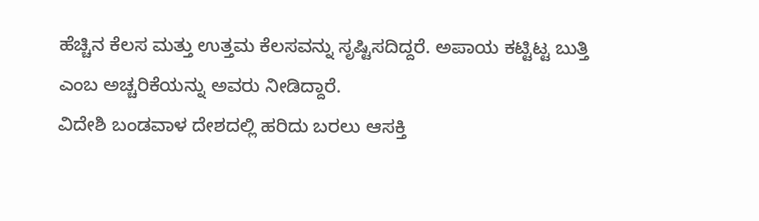ಹೆಚ್ಚಿನ ಕೆಲಸ ಮತ್ತು ಉತ್ತಮ ಕೆಲಸವನ್ನು ಸೃಷ್ಟಿಸದಿದ್ದರೆ. ಅಪಾಯ ಕಟ್ಟಿಟ್ಟ ಬುತ್ತಿ ಎಂಬ ಅಚ್ಚರಿಕೆಯನ್ನು ಅವರು ನೀಡಿದ್ದಾರೆ.
ವಿದೇಶಿ ಬಂಡವಾಳ ದೇಶದಲ್ಲಿ ಹರಿದು ಬರಲು ಆಸಕ್ತಿ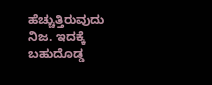ಹೆಚ್ಚುತ್ತಿರುವುದು ನಿಜ. ಇದಕ್ಕೆ ಬಹುದೊಡ್ಡ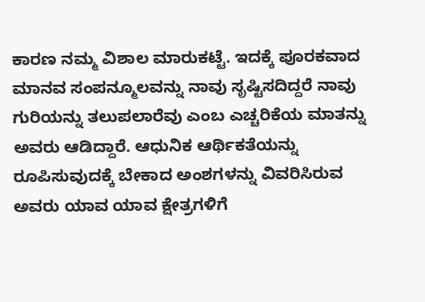ಕಾರಣ ನಮ್ಮ ವಿಶಾಲ ಮಾರುಕಟ್ಟೆ. ಇದಕ್ಕೆ ಪೂರಕವಾದ ಮಾನವ ಸಂಪನ್ಮೂಲವನ್ನು ನಾವು ಸೃಷ್ಟಿಸದಿದ್ದರೆ ನಾವು ಗುರಿಯನ್ನು ತಲುಪಲಾರೆವು ಎಂಬ ಎಚ್ಚರಿಕೆಯ ಮಾತನ್ನು ಅವರು ಆಡಿದ್ದಾರೆ. ಆಧುನಿಕ ಆರ್ಥಿಕತೆಯನ್ನು ರೂಪಿಸುವುದಕ್ಕೆ ಬೇಕಾದ ಅಂಶಗಳನ್ನು ವಿವರಿಸಿರುವ ಅವರು ಯಾವ ಯಾವ ಕ್ಷೇತ್ರಗಳಿಗೆ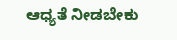ಆಧ್ಯತೆ ನೀಡಬೇಕು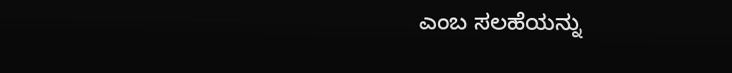ಎಂಬ ಸಲಹೆಯನ್ನು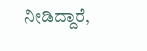ನೀಡಿದ್ದಾರೆ,